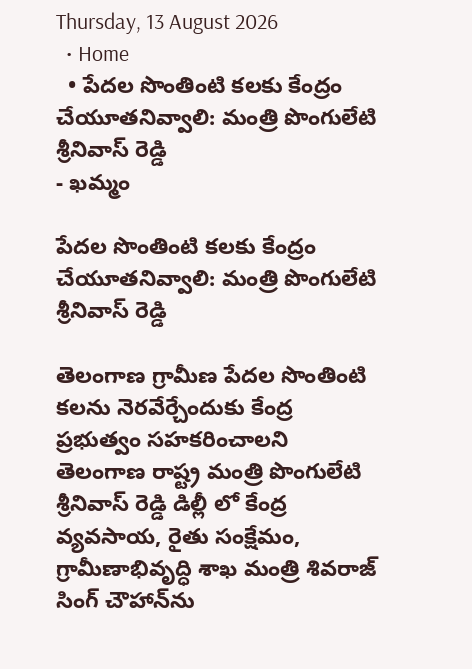Thursday, 13 August 2026
  • Home
  • పేదల సొంతింటి కలకు కేంద్రం చేయూతనివ్వాలి: మంత్రి పొంగులేటి శ్రీనివాస్ రెడ్డి
- ఖమ్మం

పేదల సొంతింటి కలకు కేంద్రం చేయూతనివ్వాలి: మంత్రి పొంగులేటి శ్రీనివాస్ రెడ్డి

తెలంగాణ గ్రామీణ పేదల సొంతింటి కలను నెరవేర్చేందుకు కేంద్ర ప్రభుత్వం సహకరించాలని తెలంగాణ రాష్ట్ర మంత్రి పొంగులేటి శ్రీనివాస్ రెడ్డి డిల్లీ లో కేంద్ర వ్యవసాయ, రైతు సంక్షేమం, గ్రామీణాభివృద్ధి శాఖ మంత్రి శివరాజ్ సింగ్ చౌహాన్‌ను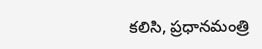కలిసి, ప్రధానమంత్రి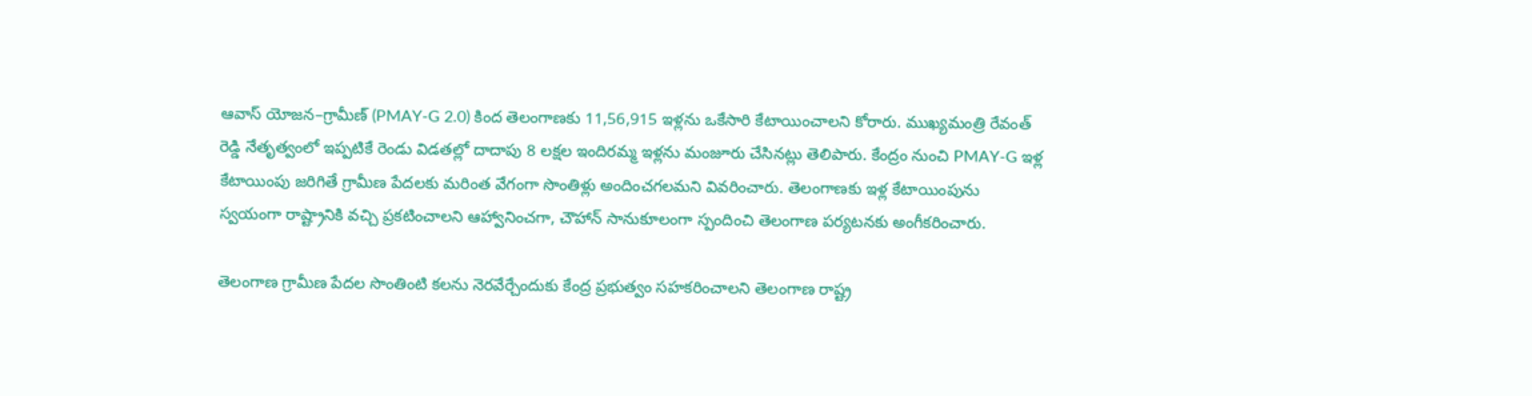ఆవాస్ యోజన–గ్రామీణ్ (PMAY-G 2.0) కింద తెలంగాణకు 11,56,915 ఇళ్లను ఒకేసారి కేటాయించాలని కోరారు. ముఖ్యమంత్రి రేవంత్ రెడ్డి నేతృత్వంలో ఇప్పటికే రెండు విడతల్లో దాదాపు 8 లక్షల ఇందిరమ్మ ఇళ్లను మంజూరు చేసినట్లు తెలిపారు. కేంద్రం నుంచి PMAY-G ఇళ్ల కేటాయింపు జరిగితే గ్రామీణ పేదలకు మరింత వేగంగా సొంతిళ్లు అందించగలమని వివరించారు. తెలంగాణకు ఇళ్ల కేటాయింపును స్వయంగా రాష్ట్రానికి వచ్చి ప్రకటించాలని ఆహ్వానించగా, చౌహాన్ సానుకూలంగా స్పందించి తెలంగాణ పర్యటనకు అంగీకరించారు.

తెలంగాణ గ్రామీణ పేదల సొంతింటి కలను నెరవేర్చేందుకు కేంద్ర ప్రభుత్వం సహకరించాలని తెలంగాణ రాష్ట్ర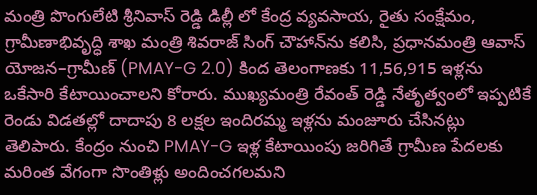మంత్రి పొంగులేటి శ్రీనివాస్ రెడ్డి డిల్లీ లో కేంద్ర వ్యవసాయ, రైతు సంక్షేమం, గ్రామీణాభివృద్ధి శాఖ మంత్రి శివరాజ్ సింగ్ చౌహాన్‌ను కలిసి, ప్రధానమంత్రి ఆవాస్ యోజన–గ్రామీణ్ (PMAY-G 2.0) కింద తెలంగాణకు 11,56,915 ఇళ్లను ఒకేసారి కేటాయించాలని కోరారు. ముఖ్యమంత్రి రేవంత్ రెడ్డి నేతృత్వంలో ఇప్పటికే రెండు విడతల్లో దాదాపు 8 లక్షల ఇందిరమ్మ ఇళ్లను మంజూరు చేసినట్లు తెలిపారు. కేంద్రం నుంచి PMAY-G ఇళ్ల కేటాయింపు జరిగితే గ్రామీణ పేదలకు మరింత వేగంగా సొంతిళ్లు అందించగలమని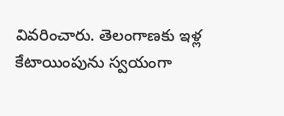వివరించారు. తెలంగాణకు ఇళ్ల కేటాయింపును స్వయంగా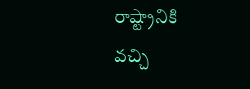రాష్ట్రానికి వచ్చి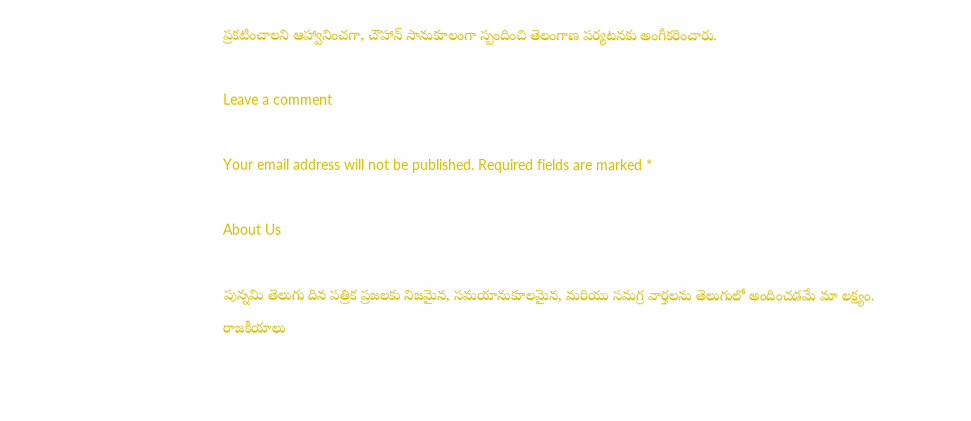ప్రకటించాలని ఆహ్వానించగా, చౌహాన్ సానుకూలంగా స్పందించి తెలంగాణ పర్యటనకు అంగీకరించారు.

Leave a comment

Your email address will not be published. Required fields are marked *

About Us

పున్నమి తెలుగు దిన పత్రిక ప్రజలకు నిజమైన, సమయానుకూలమైన, మరియు సమగ్ర వార్తలను తెలుగులో అందించడమే మా లక్ష్యం.
రాజకీయాలు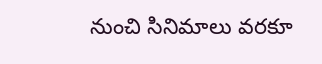నుంచి సినిమాలు వరకూ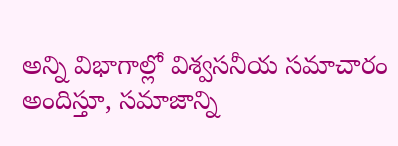అన్ని విభాగాల్లో విశ్వసనీయ సమాచారం అందిస్తూ, సమాజాన్ని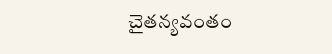చైతన్యవంతం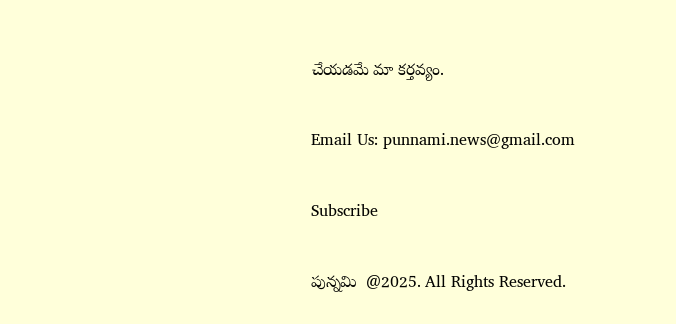చేయడమే మా కర్తవ్యం.

Email Us: punnami.news@gmail.com

Subscribe

పున్నమి  @2025. All Rights Reserved.